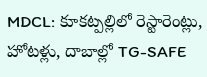MDCL: కూకట్పల్లిలో రెస్టారెంట్లు, హోటళ్లు, దాబాల్లో TG-SAFE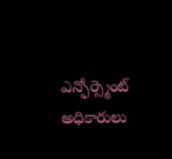ఎన్ఫోర్స్మెంట్ అధికారులు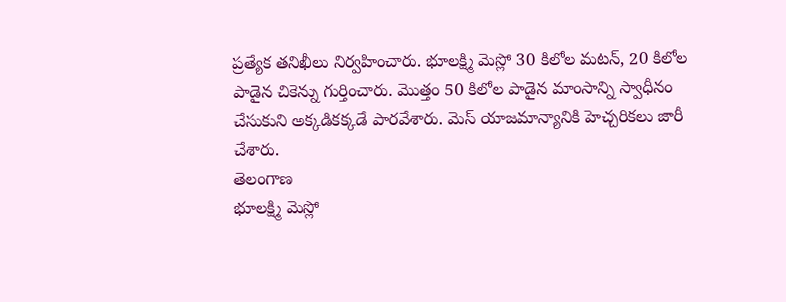ప్రత్యేక తనిఖీలు నిర్వహించారు. భూలక్ష్మి మెస్లో 30 కిలోల మటన్, 20 కిలోల పాడైన చికెన్ను గుర్తించారు. మొత్తం 50 కిలోల పాడైన మాంసాన్ని స్వాధీనం చేసుకుని అక్కడికక్కడే పారవేశారు. మెస్ యాజమాన్యానికి హెచ్చరికలు జారీ చేశారు.
తెలంగాణ
భూలక్ష్మి మెస్లో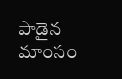పాడైన మాంసం